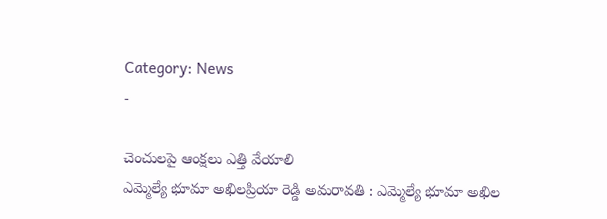Category: News
-

చెంచులపై ఆంక్షలు ఎత్తి వేయాలి
ఎమ్మెల్యే భూమా అఖిలప్రియా రెడ్డి అమరావతి : ఎమ్మెల్యే భూమా అఖిల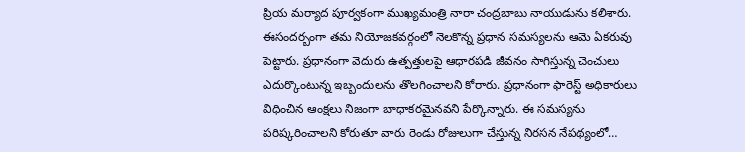ప్రియ మర్యాద పూర్వకంగా ముఖ్యమంత్రి నారా చంద్రబాబు నాయుడును కలిశారు. ఈసందర్బంగా తమ నియోజకవర్గంలో నెలకొన్న ప్రధాన సమస్యలను ఆమె ఏకరువు పెట్టారు. ప్రధానంగా వెదురు ఉత్పత్తులపై ఆధారపడి జీవనం సాగిస్తున్న చెంచులు ఎదుర్కొంటున్న ఇబ్బందులను తొలగించాలని కోరారు. ప్రధానంగా ఫారెస్ట్ అధికారులు విధించిన ఆంక్షలు నిజంగా బాధాకరమైనవని పేర్కొన్నారు. ఈ సమస్యను పరిష్కరించాలని కోరుతూ వారు రెండు రోజులుగా చేస్తున్న నిరసన నేపథ్యంలో…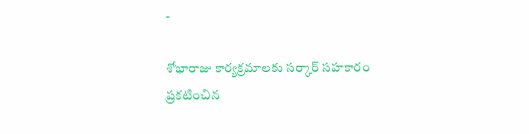-

శోభారాజు కార్యక్రమాలకు సర్కార్ సహకారం
ప్రకటించిన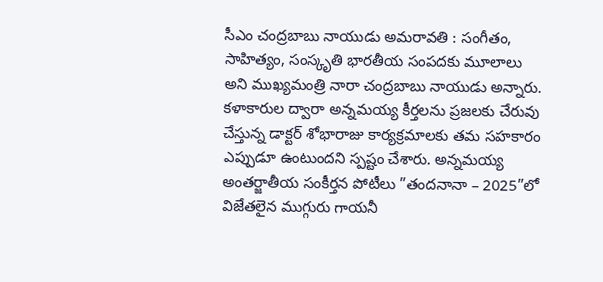సీఎం చంద్రబాబు నాయుడు అమరావతి : సంగీతం, సాహిత్యం, సంస్కృతి భారతీయ సంపదకు మూలాలు అని ముఖ్యమంత్రి నారా చంద్రబాబు నాయుడు అన్నారు. కళాకారుల ద్వారా అన్నమయ్య కీర్తలను ప్రజలకు చేరువు చేస్తున్న డాక్టర్ శోభారాజు కార్యక్రమాలకు తమ సహకారం ఎప్పుడూ ఉంటుందని స్పష్టం చేశారు. అన్నమయ్య అంతర్జాతీయ సంకీర్తన పోటీలు ”తందనానా – 2025”లో విజేతలైన ముగ్గురు గాయనీ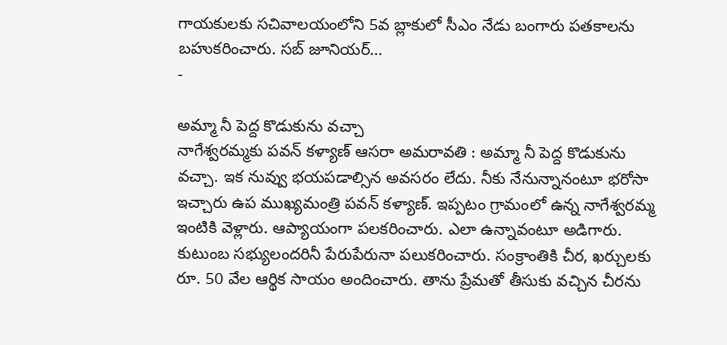గాయకులకు సచివాలయంలోని 5వ బ్లాకులో సీఎం నేడు బంగారు పతకాలను బహుకరించారు. సబ్ జూనియర్…
-

అమ్మా నీ పెద్ద కొడుకును వచ్చా
నాగేశ్వరమ్మకు పవన్ కళ్యాణ్ ఆసరా అమరావతి : అమ్మా నీ పెద్ద కొడుకును వచ్చా. ఇక నువ్వు భయపడాల్సిన అవసరం లేదు. నీకు నేనున్నానంటూ భరోసా ఇచ్చారు ఉప ముఖ్యమంత్రి పవన్ కళ్యాణ్. ఇప్పటం గ్రామంలో ఉన్న నాగేశ్వరమ్మ ఇంటికి వెళ్లారు. ఆప్యాయంగా పలకరించారు. ఎలా ఉన్నావంటూ అడిగారు. కుటుంబ సభ్యులందరినీ పేరుపేరునా పలుకరించారు. సంక్రాంతికి చీర, ఖర్చులకు రూ. 50 వేల ఆర్థిక సాయం అందించారు. తాను ప్రేమతో తీసుకు వచ్చిన చీరను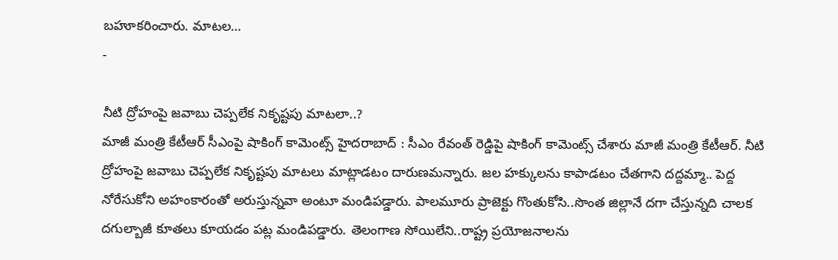బహూకరించారు. మాటల…
-

నీటి ద్రోహంపై జవాబు చెప్పలేక నికృష్టపు మాటలా..?
మాజీ మంత్రి కేటీఆర్ సీఎంపై షాకింగ్ కామెంట్స్ హైదరాబాద్ : సీఎం రేవంత్ రెడ్డిపై షాకింగ్ కామెంట్స్ చేశారు మాజీ మంత్రి కేటీఆర్. నీటి ద్రోహంపై జవాబు చెప్పలేక నికృష్టపు మాటలు మాట్లాడటం దారుణమన్నారు. జల హక్కులను కాపాడటం చేతగాని దద్దమ్మా.. పెద్ద నోరేసుకోని అహంకారంతో అరుస్తున్నవా అంటూ మండిపడ్డారు. పాలమూరు ప్రాజెక్టు గొంతుకోసి..సొంత జిల్లానే దగా చేస్తున్నది చాలక దగుల్బాజీ కూతలు కూయడం పట్ల మండిపడ్డారు. తెలంగాణ సోయిలేని..రాష్ట్ర ప్రయోజనాలను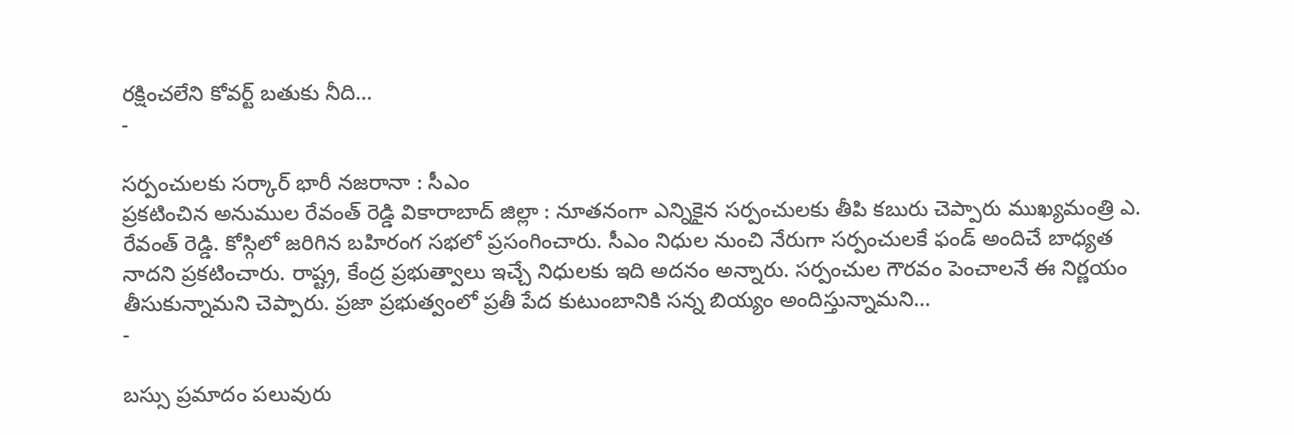రక్షించలేని కోవర్ట్ బతుకు నీది…
-

సర్పంచులకు సర్కార్ భారీ నజరానా : సీఎం
ప్రకటించిన అనుముల రేవంత్ రెడ్డి వికారాబాద్ జిల్లా : నూతనంగా ఎన్నికైన సర్పంచులకు తీపి కబురు చెప్పారు ముఖ్యమంత్రి ఎ. రేవంత్ రెడ్డి. కోస్గిలో జరిగిన బహిరంగ సభలో ప్రసంగించారు. సీఎం నిధుల నుంచి నేరుగా సర్పంచులకే ఫండ్ అందిచే బాధ్యత నాదని ప్రకటించారు. రాష్ట్ర, కేంద్ర ప్రభుత్వాలు ఇచ్చే నిధులకు ఇది అదనం అన్నారు. సర్పంచుల గౌరవం పెంచాలనే ఈ నిర్ణయం తీసుకున్నామని చెప్పారు. ప్రజా ప్రభుత్వంలో ప్రతీ పేద కుటుంబానికి సన్న బియ్యం అందిస్తున్నామని…
-

బస్సు ప్రమాదం పలువురు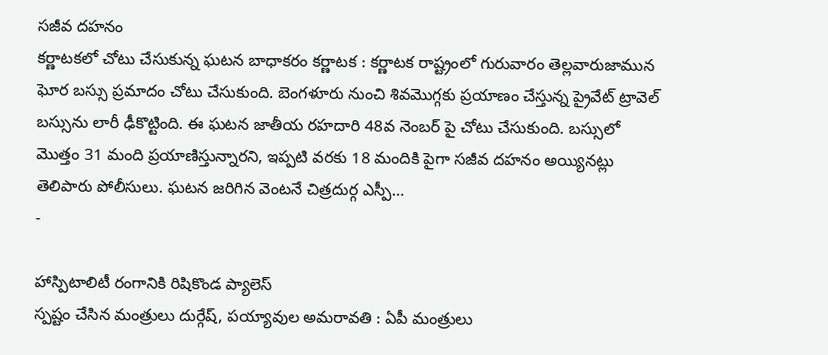సజీవ దహనం
కర్ణాటకలో చోటు చేసుకున్న ఘటన బాధాకరం కర్ణాటక : కర్ణాటక రాష్ట్రంలో గురువారం తెల్లవారుజామున ఘోర బస్సు ప్రమాదం చోటు చేసుకుంది. బెంగళూరు నుంచి శివమొగ్గకు ప్రయాణం చేస్తున్న ప్రైవేట్ ట్రావెల్ బస్సును లారీ ఢీకొట్టింది. ఈ ఘటన జాతీయ రహదారి 48వ నెంబర్ పై చోటు చేసుకుంది. బస్సులో మొత్తం 31 మంది ప్రయాణిస్తున్నారని, ఇప్పటి వరకు 18 మందికి పైగా సజీవ దహనం అయ్యినట్లు తెలిపారు పోలీసులు. ఘటన జరిగిన వెంటనే చిత్రదుర్గ ఎస్పీ…
-

హాస్పిటాలిటీ రంగానికి రిషికొండ ప్యాలెస్
స్పష్టం చేసిన మంత్రులు దుర్గేష్, పయ్యావుల అమరావతి : ఏపీ మంత్రులు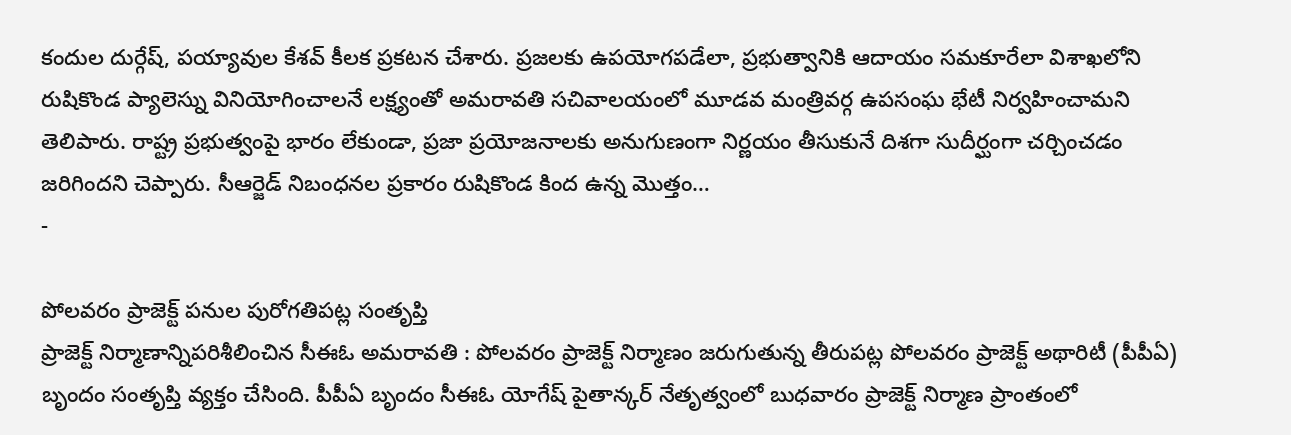కందుల దుర్గేష్, పయ్యావుల కేశవ్ కీలక ప్రకటన చేశారు. ప్రజలకు ఉపయోగపడేలా, ప్రభుత్వానికి ఆదాయం సమకూరేలా విశాఖలోని రుషికొండ ప్యాలెస్ను వినియోగించాలనే లక్ష్యంతో అమరావతి సచివాలయంలో మూడవ మంత్రివర్గ ఉపసంఘ భేటీ నిర్వహించామని తెలిపారు. రాష్ట్ర ప్రభుత్వంపై భారం లేకుండా, ప్రజా ప్రయోజనాలకు అనుగుణంగా నిర్ణయం తీసుకునే దిశగా సుదీర్ఘంగా చర్చించడం జరిగిందని చెప్పారు. సీఆర్జెడ్ నిబంధనల ప్రకారం రుషికొండ కింద ఉన్న మొత్తం…
-

పోలవరం ప్రాజెక్ట్ పనుల పురోగతిపట్ల సంతృప్తి
ప్రాజెక్ట్ నిర్మాణాన్నిపరిశీలించిన సీఈఓ అమరావతి : పోలవరం ప్రాజెక్ట్ నిర్మాణం జరుగుతున్న తీరుపట్ల పోలవరం ప్రాజెక్ట్ అథారిటీ (పీపీఏ) బృందం సంతృప్తి వ్యక్తం చేసింది. పీపీఏ బృందం సీఈఓ యోగేష్ పైతాన్కర్ నేతృత్వంలో బుధవారం ప్రాజెక్ట్ నిర్మాణ ప్రాంతంలో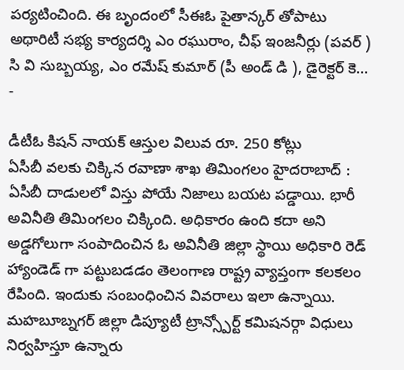పర్యటించింది. ఈ బృందంలో సీఈఓ పైతాన్కర్ తోపాటు అథారిటీ సభ్య కార్యదర్శి ఎం రఘురాం, చీఫ్ ఇంజనీర్లు (పవర్ ) సి వి సుబ్బయ్య, ఎం రమేష్ కుమార్ (పీ అండ్ డి ), డైరెక్టర్ కె…
-

డీటీఓ కిషన్ నాయక్ ఆస్తుల విలువ రూ. 250 కోట్లు
ఏసీబీ వలకు చిక్కిన రవాణా శాఖ తిమింగలం హైదరాబాద్ : ఏసీబీ దాడులలో విస్తు పోయే నిజాలు బయట పడ్డాయి. భారీ అవినీతి తిమింగలం చిక్కింది. అధికారం ఉంది కదా అని అడ్డగోలుగా సంపాదించిన ఓ అవినీతి జిల్లా స్థాయి అధికారి రెడ్ హ్యాండెడ్ గా పట్టుబడడం తెలంగాణ రాష్ట్ర వ్యాప్తంగా కలకలం రేపింది. ఇందుకు సంబంధించిన వివరాలు ఇలా ఉన్నాయి. మహబూబ్నగర్ జిల్లా డిప్యూటీ ట్రాన్స్పోర్ట్ కమిషనర్గా విధులు నిర్వహిస్తూ ఉన్నారు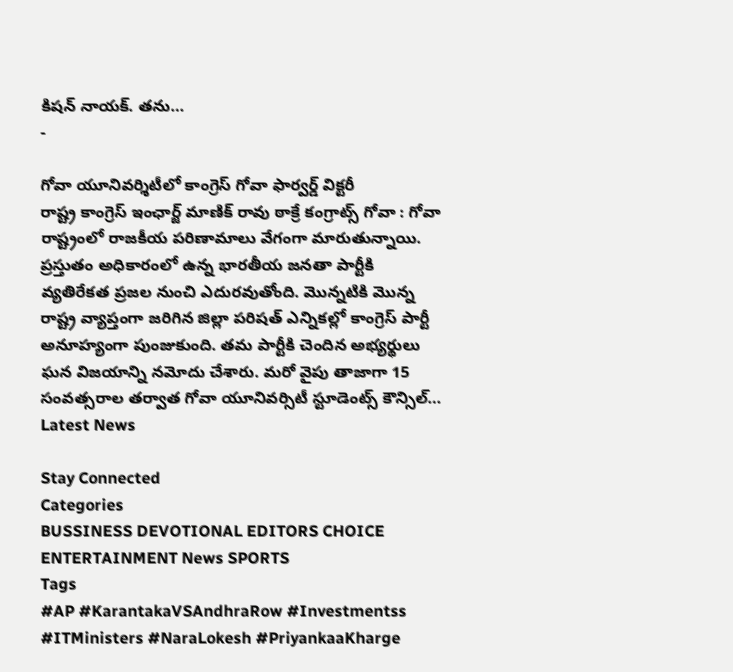కిషన్ నాయక్. తను…
-

గోవా యూనివర్శిటీలో కాంగ్రెస్ గోవా ఫార్వర్డ్ విక్టరీ
రాష్ట్ర కాంగ్రెస్ ఇంఛార్జ్ మాణిక్ రావు ఠాక్రే కంగ్రాట్స్ గోవా : గోవా రాష్ట్రంలో రాజకీయ పరిణామాలు వేగంగా మారుతున్నాయి. ప్రస్తుతం అధికారంలో ఉన్న భారతీయ జనతా పార్టీకి వ్యతిరేకత ప్రజల నుంచి ఎదురవుతోంది. మొన్నటికి మొన్న రాష్ట్ర వ్యాప్తంగా జరిగిన జిల్లా పరిషత్ ఎన్నికల్లో కాంగ్రెస్ పార్టీ అనూహ్యంగా పుంజుకుంది. తమ పార్టీకి చెందిన అభ్యర్థులు ఘన విజయాన్ని నమోదు చేశారు. మరో వైపు తాజాగా 15 సంవత్సరాల తర్వాత గోవా యూనివర్సిటీ స్టూడెంట్స్ కౌన్సిల్…
Latest News

Stay Connected
Categories
BUSSINESS DEVOTIONAL EDITORS CHOICE ENTERTAINMENT News SPORTS
Tags
#AP #KarantakaVSAndhraRow #Investmentss #ITMinisters #NaraLokesh #PriyankaaKharge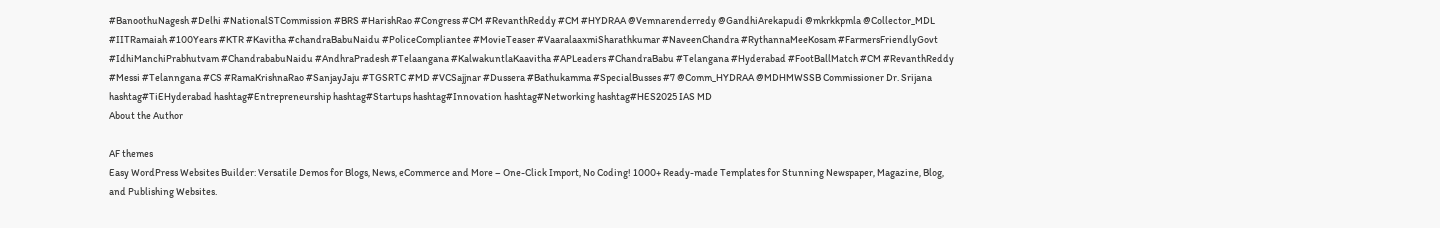#BanoothuNagesh #Delhi #NationalSTCommission #BRS #HarishRao #Congress #CM #RevanthReddy #CM #HYDRAA @Vemnarenderredy @GandhiArekapudi @mkrkkpmla @Collector_MDL #IITRamaiah #100Years #KTR #Kavitha #chandraBabuNaidu #PoliceCompliantee #MovieTeaser #VaaralaaxmiSharathkumar #NaveenChandra #RythannaMeeKosam #FarmersFriendlyGovt #IdhiManchiPrabhutvam #ChandrababuNaidu #AndhraPradesh #Telaangana #KalwakuntlaKaavitha #APLeaders #ChandraBabu #Telangana #Hyderabad #FootBallMatch #CM #RevanthReddy #Messi #Telanngana #CS #RamaKrishnaRao #SanjayJaju #TGSRTC #MD #VCSajjnar #Dussera #Bathukamma #SpecialBusses #7 @Comm_HYDRAA @MDHMWSSB Commissioner Dr. Srijana hashtag#TiEHyderabad hashtag#Entrepreneurship hashtag#Startups hashtag#Innovation hashtag#Networking hashtag#HES2025 IAS MD
About the Author

AF themes
Easy WordPress Websites Builder: Versatile Demos for Blogs, News, eCommerce and More – One-Click Import, No Coding! 1000+ Ready-made Templates for Stunning Newspaper, Magazine, Blog, and Publishing Websites.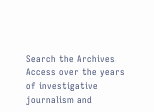Search the Archives
Access over the years of investigative journalism and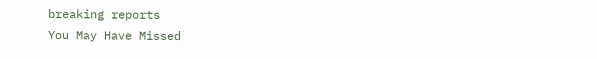breaking reports
You May Have Missed